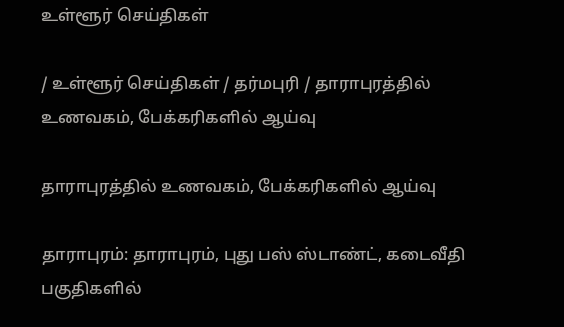உள்ளூர் செய்திகள்

/ உள்ளூர் செய்திகள் / தர்மபுரி / தாராபுரத்தில் உணவகம், பேக்கரிகளில் ஆய்வு

தாராபுரத்தில் உணவகம், பேக்கரிகளில் ஆய்வு

தாராபுரம்: தாராபுரம், புது பஸ் ஸ்டாண்ட், கடைவீதி பகுதிகளில்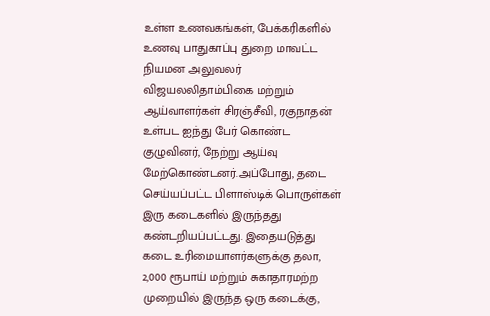உள்ள உணவகங்கள், பேக்கரிகளில் உணவு பாதுகாப்பு துறை மாவட்ட நியமன அலுவலர் விஜயலலிதாம்பிகை மற்றும் ஆய்வாளர்கள் சிரஞ்சீவி, ரகுநாதன் உள்பட ஐந்து பேர் கொண்ட குழுவினர், நேற்று ஆய்வு மேற்கொண்டனர்.அப்போது, தடை செய்யப்பட்ட பிளாஸ்டிக் பொருள்கள் இரு கடைகளில் இருந்தது கண்டறியப்பட்டது. இதையடுத்து கடை உரிமையாளர்களுக்கு தலா, 2,000 ரூபாய் மற்றும் சுகாதாரமற்ற முறையில் இருந்த ஒரு கடைக்கு,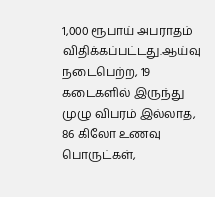1,000 ரூபாய் அபராதம் விதிக்கப்பட்டது.ஆய்வு நடைபெற்ற, 19 கடைகளில் இருந்து முழு விபரம் இல்லாத, 86 கிலோ உணவு பொருட்கள்,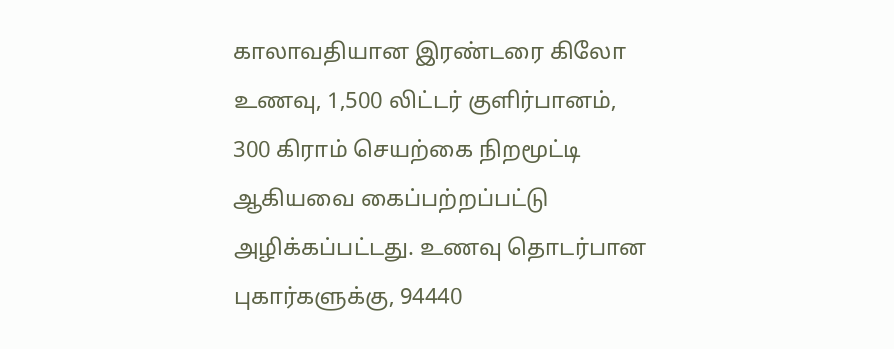காலாவதியான இரண்டரை கிலோ உணவு, 1,500 லிட்டர் குளிர்பானம், 300 கிராம் செயற்கை நிறமூட்டி ஆகியவை கைப்பற்றப்பட்டு அழிக்கப்பட்டது. உணவு தொடர்பான புகார்களுக்கு, 94440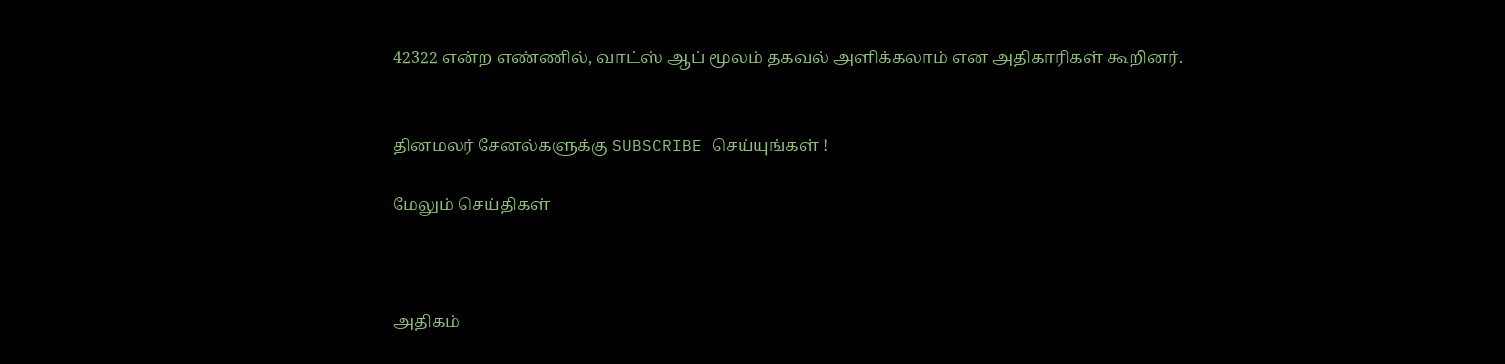42322 என்ற எண்ணில், வாட்ஸ் ஆப் மூலம் தகவல் அளிக்கலாம் என அதிகாரிகள் கூறினர்.


தினமலர் சேனல்களுக்கு SUBSCRIBE செய்யுங்கள் !

மேலும் செய்திகள்



அதிகம்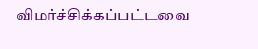விமர்ச்சிக்கப்பட்டவை